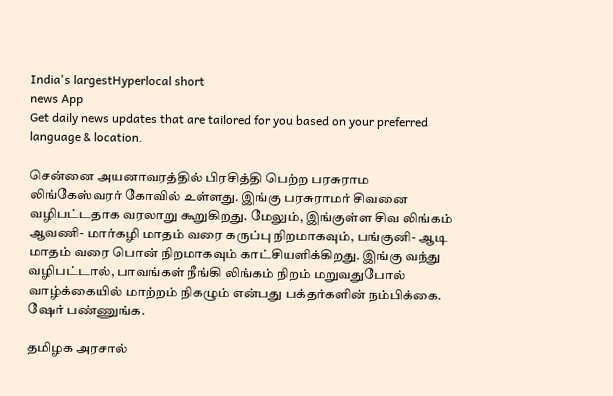India's largestHyperlocal short
news App
Get daily news updates that are tailored for you based on your preferred language & location.

சென்னை அயனாவரத்தில் பிரசித்தி பெற்ற பரசுராம லிங்கேஸ்வரர் கோவில் உள்ளது. இங்கு பரசுராமர் சிவனை வழிபட்டதாக வரலாறு கூறுகிறது. மேலும், இங்குள்ள சிவ லிங்கம் ஆவணி- மார்கழி மாதம் வரை கருப்பு நிறமாகவும், பங்குனி- ஆடி மாதம் வரை பொன் நிறமாகவும் காட்சியளிக்கிறது. இங்கு வந்து வழிபட்டால், பாவங்கள் நீங்கி லிங்கம் நிறம் மறுவதுபோல் வாழ்க்கையில் மாற்றம் நிகழும் என்பது பக்தர்களின் நம்பிக்கை. ஷேர் பண்ணுங்க.

தமிழக அரசால்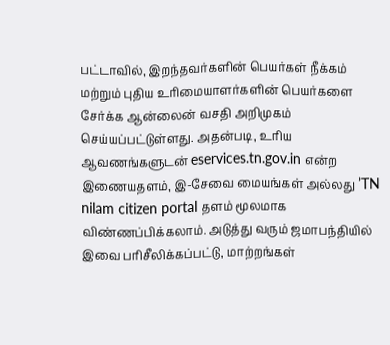பட்டாவில், இறந்தவர்களின் பெயர்கள் நீக்கம் மற்றும் புதிய உரிமையாளர்களின் பெயர்களை சேர்க்க ஆன்லைன் வசதி அறிமுகம் செய்யப்பட்டுள்ளது. அதன்படி, உரிய ஆவணங்களுடன் eservices.tn.gov.in என்ற இணையதளம், இ-சேவை மையங்கள் அல்லது ’TN nilam citizen portal தளம் மூலமாக விண்ணப்பிக்கலாம். அடுத்து வரும் ஜமாபந்தியில் இவை பரிசீலிக்கப்பட்டு, மாற்றங்கள்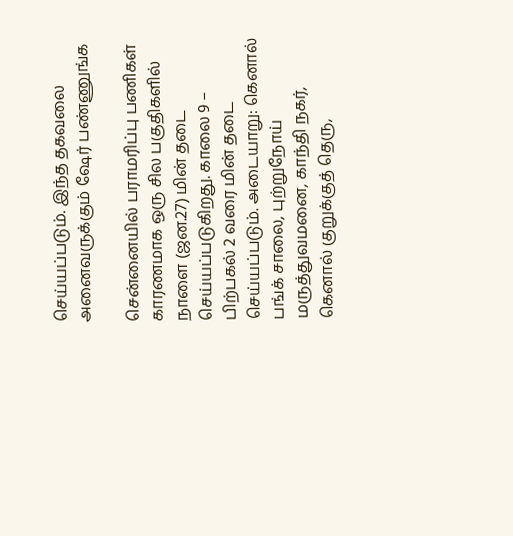செய்யப்படும். இந்த தகவலை அனைவருக்கும் ஷேர் பண்ணுங்க

சென்னையில் பராமரிப்பு பணிகள் காரணமாக ஒரு சில பகுதிகளில் நாளை (ஜன.27) மின் தடை செய்யப்படுகிறது. காலை 9 – பிற்பகல் 2 வரை மின் தடை செய்யப்படும். அடையாறு: கெனால் பங்க் சாலை, புற்றுநோய் மருத்துவமனை, காந்தி நகர், கெனால் குறுக்குத் தெரு,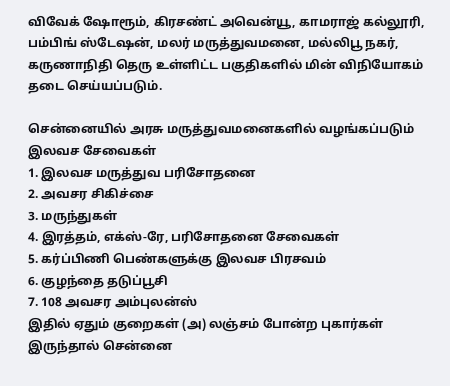விவேக் ஷோரூம், கிரசண்ட் அவென்யூ, காமராஜ் கல்லூரி, பம்பிங் ஸ்டேஷன், மலர் மருத்துவமனை, மல்லிபூ நகர், கருணாநிதி தெரு உள்ளிட்ட பகுதிகளில் மின் விநியோகம் தடை செய்யப்படும்.

சென்னையில் அரசு மருத்துவமனைகளில் வழங்கப்படும் இலவச சேவைகள்
1. இலவச மருத்துவ பரிசோதனை
2. அவசர சிகிச்சை
3. மருந்துகள்
4. இரத்தம், எக்ஸ்-ரே, பரிசோதனை சேவைகள்
5. கர்ப்பிணி பெண்களுக்கு இலவச பிரசவம்
6. குழந்தை தடுப்பூசி
7. 108 அவசர அம்புலன்ஸ்
இதில் ஏதும் குறைகள் (அ) லஞ்சம் போன்ற புகார்கள் இருந்தால் சென்னை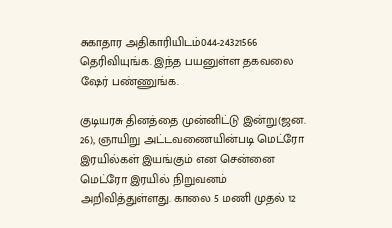சுகாதார அதிகாரியிடம்044-24321566 தெரிவியுங்க. இந்த பயனுள்ள தகவலை ஷேர் பண்ணுங்க.

குடியரசு தினத்தை முன்னிட்டு இன்று(ஜன. 26), ஞாயிறு அட்டவணையின்படி மெட்ரோ இரயில்கள் இயங்கும் என சென்னை மெட்ரோ இரயில் நிறுவனம் அறிவித்துள்ளது. காலை 5 மணி முதல் 12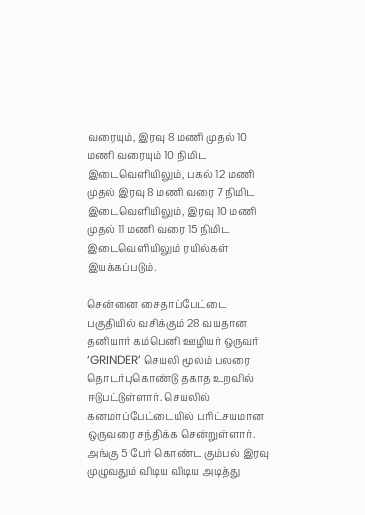வரையும், இரவு 8 மணி முதல் 10 மணி வரையும் 10 நிமிட இடைவெளியிலும், பகல் 12 மணி முதல் இரவு 8 மணி வரை 7 நிமிட இடைவெளியிலும், இரவு 10 மணி முதல் 11 மணி வரை 15 நிமிட இடைவெளியிலும் ரயில்கள் இயக்கப்படும்.

சென்னை சைதாப்பேட்டை பகுதியில் வசிக்கும் 28 வயதான தனியார் கம்பெனி ஊழியர் ஒருவர் ‘GRINDER’ செயலி மூலம் பலரை தொடர்புகொண்டு தகாத உறவில் ஈடுபட்டுள்ளார். செயலில் கனமாப்பேட்டையில் பரிட்சயமான ஒருவரை சந்திக்க சென்றுள்ளார். அங்கு 5 பேர் கொண்ட கும்பல் இரவு முழுவதும் விடிய விடிய அடித்து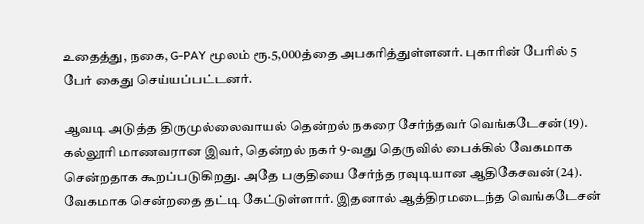உதைத்து, நகை, G-PAY மூலம் ரூ.5,000த்தை அபகரித்துள்ளனர். புகாரின் பேரில் 5 பேர் கைது செய்யப்பட்டனர்.

ஆவடி அடுத்த திருமுல்லைவாயல் தென்றல் நகரை சேர்ந்தவர் வெங்கடேசன்(19). கல்லூரி மாணவரான இவர், தென்றல் நகர் 9-வது தெருவில் பைக்கில் வேகமாக சென்றதாக கூறப்படுகிறது. அதே பகுதியை சேர்ந்த ரவுடியான ஆதிகேசவன்(24). வேகமாக சென்றதை தட்டி கேட்டுள்ளார். இதனால் ஆத்திரமடைந்த வெங்கடேசன்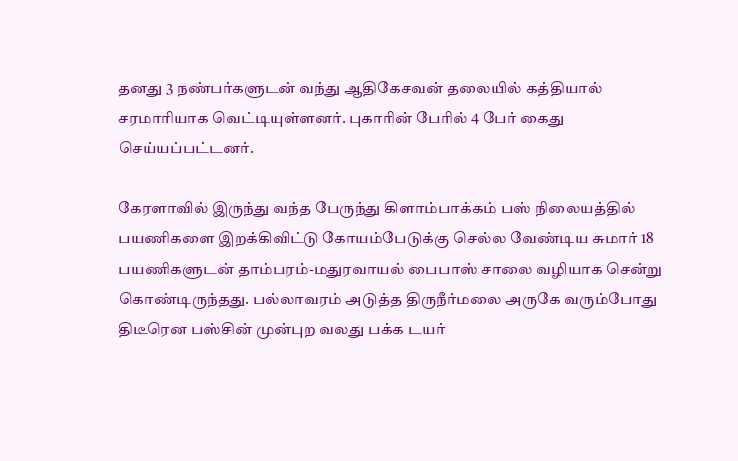தனது 3 நண்பர்களுடன் வந்து ஆதிகேசவன் தலையில் கத்தியால் சரமாரியாக வெட்டியுள்ளனர். புகாரின் பேரில் 4 பேர் கைது செய்யப்பட்டனர்.

கேரளாவில் இருந்து வந்த பேருந்து கிளாம்பாக்கம் பஸ் நிலையத்தில் பயணிகளை இறக்கிவிட்டு கோயம்பேடுக்கு செல்ல வேண்டிய சுமார் 18 பயணிகளுடன் தாம்பரம்-மதுரவாயல் பைபாஸ் சாலை வழியாக சென்று கொண்டிருந்தது. பல்லாவரம் அடுத்த திருநீர்மலை அருகே வரும்போது திடீரென பஸ்சின் முன்புற வலது பக்க டயர்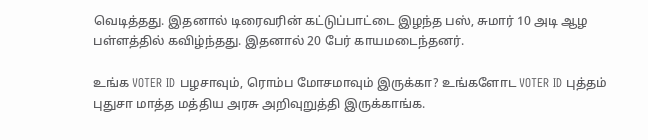வெடித்தது. இதனால் டிரைவரின் கட்டுப்பாட்டை இழந்த பஸ், சுமார் 10 அடி ஆழ பள்ளத்தில் கவிழ்ந்தது. இதனால் 20 பேர் காயமடைந்தனர்.

உங்க VOTER ID பழசாவும், ரொம்ப மோசமாவும் இருக்கா? உங்களோட VOTER ID புத்தம் புதுசா மாத்த மத்திய அரசு அறிவுறுத்தி இருக்காங்க.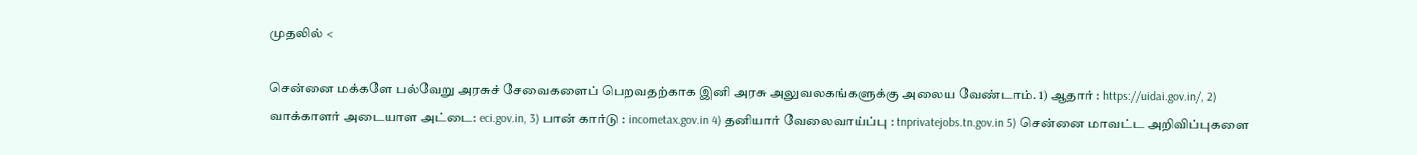முதலில் <

சென்னை மக்களே பல்வேறு அரசுச் சேவைகளைப் பெறவதற்காக இனி அரசு அலுவலகங்களுக்கு அலைய வேண்டாம். 1) ஆதார் : https://uidai.gov.in/, 2) வாக்காளர் அடையாள அட்டை: eci.gov.in, 3) பான் கார்டு : incometax.gov.in 4) தனியார் வேலைவாய்ப்பு : tnprivatejobs.tn.gov.in 5) சென்னை மாவட்ட அறிவிப்புகளை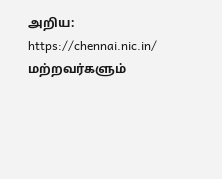அறிய: https://chennai.nic.in/ மற்றவர்களும்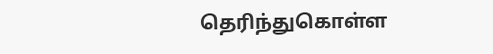தெரிந்துகொள்ள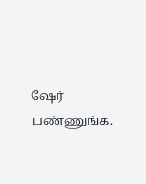ஷேர் பண்ணுங்க.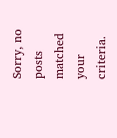Sorry, no posts matched your criteria.